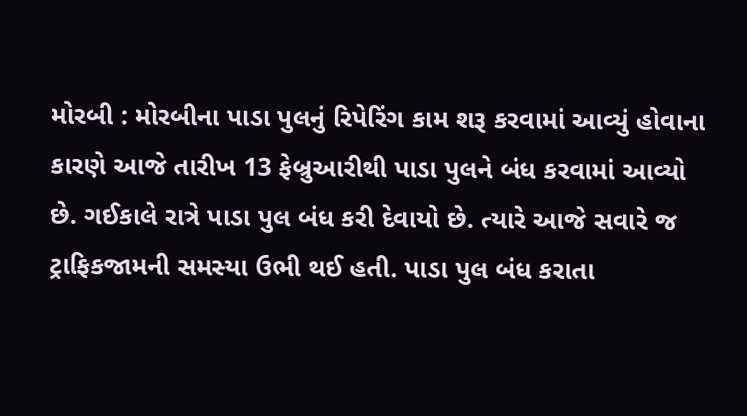મોરબી : મોરબીના પાડા પુલનું રિપેરિંગ કામ શરૂ કરવામાં આવ્યું હોવાના કારણે આજે તારીખ 13 ફેબ્રુઆરીથી પાડા પુલને બંધ કરવામાં આવ્યો છે. ગઈકાલે રાત્રે પાડા પુલ બંધ કરી દેવાયો છે. ત્યારે આજે સવારે જ ટ્રાફિકજામની સમસ્યા ઉભી થઈ હતી. પાડા પુલ બંધ કરાતા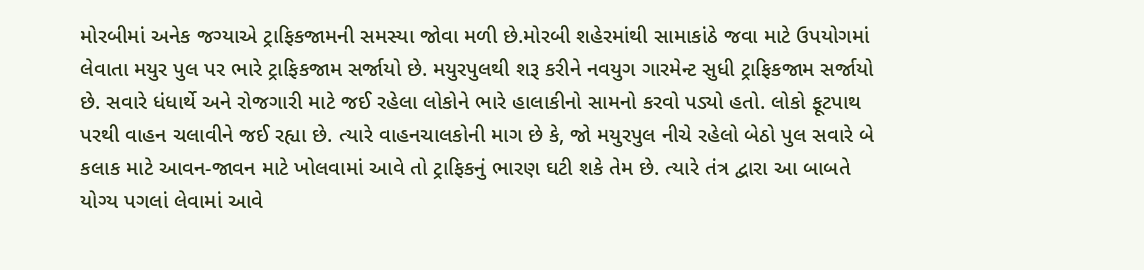મોરબીમાં અનેક જગ્યાએ ટ્રાફિકજામની સમસ્યા જોવા મળી છે.મોરબી શહેરમાંથી સામાકાંઠે જવા માટે ઉપયોગમાં લેવાતા મયુર પુલ પર ભારે ટ્રાફિકજામ સર્જાયો છે. મયુરપુલથી શરૂ કરીને નવયુગ ગારમેન્ટ સુધી ટ્રાફિકજામ સર્જાયો છે. સવારે ધંધાર્થે અને રોજગારી માટે જઈ રહેલા લોકોને ભારે હાલાકીનો સામનો કરવો પડ્યો હતો. લોકો ફૂટપાથ પરથી વાહન ચલાવીને જઈ રહ્યા છે. ત્યારે વાહનચાલકોની માગ છે કે, જો મયુરપુલ નીચે રહેલો બેઠો પુલ સવારે બે કલાક માટે આવન-જાવન માટે ખોલવામાં આવે તો ટ્રાફિકનું ભારણ ઘટી શકે તેમ છે. ત્યારે તંત્ર દ્વારા આ બાબતે યોગ્ય પગલાં લેવામાં આવે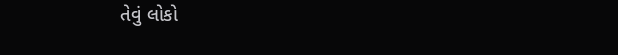તેવું લોકો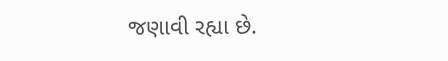જણાવી રહ્યા છે.